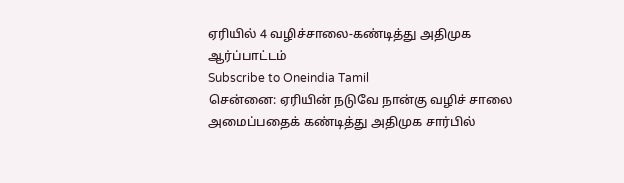ஏரியில் 4 வழிச்சாலை-கண்டித்து அதிமுக ஆர்ப்பாட்டம்
Subscribe to Oneindia Tamil
சென்னை: ஏரியின் நடுவே நான்கு வழிச் சாலை அமைப்பதைக் கண்டித்து அதிமுக சார்பில்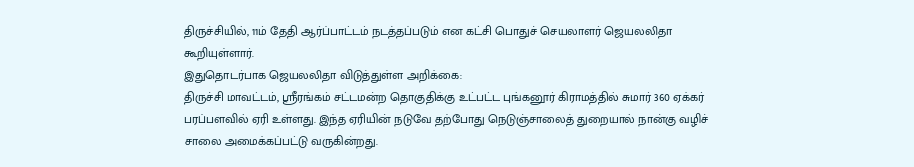திருச்சியில், 11ம் தேதி ஆர்ப்பாட்டம் நடத்தப்படும் என கட்சி பொதுச் செயலாளர் ஜெயலலிதா கூறியுள்ளார்.
இதுதொடர்பாக ஜெயலலிதா விடுத்துள்ள அறிக்கை:
திருச்சி மாவட்டம், ஸ்ரீரங்கம் சட்டமன்ற தொகுதிக்கு உட்பட்ட புங்கனூர் கிராமத்தில் சுமார் 360 ஏக்கர் பரப்பளவில் ஏரி உள்ளது. இந்த ஏரியின் நடுவே தற்போது நெடுஞ்சாலைத் துறையால் நான்கு வழிச் சாலை அமைக்கப்பட்டு வருகின்றது.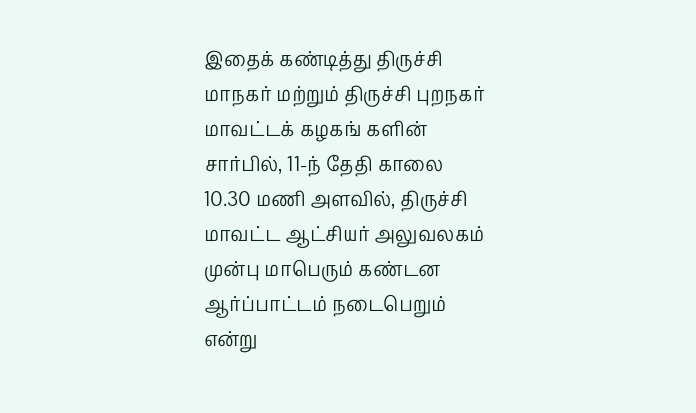இதைக் கண்டித்து திருச்சி மாநகர் மற்றும் திருச்சி புறநகர் மாவட்டக் கழகங் களின் சார்பில், 11-ந் தேதி காலை 10.30 மணி அளவில், திருச்சி மாவட்ட ஆட்சியர் அலுவலகம் முன்பு மாபெரும் கண்டன ஆர்ப்பாட்டம் நடைபெறும் என்று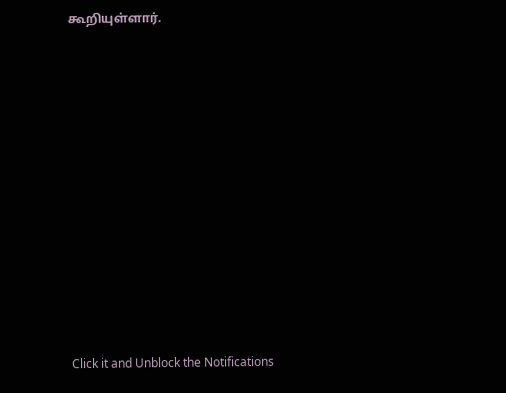கூறியுள்ளார்.












Click it and Unblock the Notifications